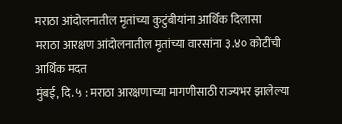मराठा आंदोलनातील मृतांच्या कुटुंबीयांना आर्थिक दिलासा
मराठा आरक्षण आंदोलनातील मृतांच्या वारसांना ३.४० कोटींची आर्थिक मदत
मुंबई, दि. ५ : मराठा आरक्षणाच्या मागणीसाठी राज्यभर झालेल्या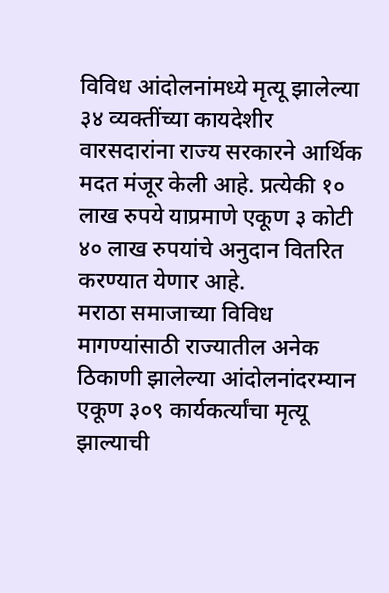विविध आंदोलनांमध्ये मृत्यू झालेल्या ३४ व्यक्तींच्या कायदेशीर वारसदारांना राज्य सरकारने आर्थिक मदत मंजूर केली आहे. प्रत्येकी १० लाख रुपये याप्रमाणे एकूण ३ कोटी ४० लाख रुपयांचे अनुदान वितरित करण्यात येणार आहे.
मराठा समाजाच्या विविध मागण्यांसाठी राज्यातील अनेक ठिकाणी झालेल्या आंदोलनांदरम्यान एकूण ३०९ कार्यकर्त्यांचा मृत्यू झाल्याची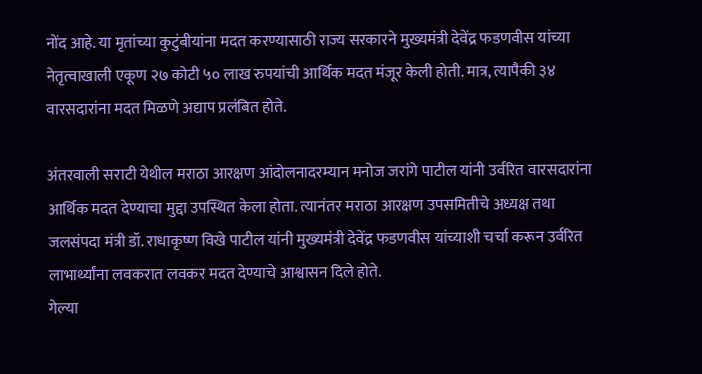नोंद आहे. या मृतांच्या कुटुंबीयांना मदत करण्यासाठी राज्य सरकारने मुख्यमंत्री देवेंद्र फडणवीस यांच्या नेतृत्वाखाली एकूण २७ कोटी ५० लाख रुपयांची आर्थिक मदत मंजूर केली होती. मात्र, त्यापैकी ३४ वारसदारांना मदत मिळणे अद्याप प्रलंबित होते.

अंतरवाली सराटी येथील मराठा आरक्षण आंदोलनादरम्यान मनोज जरांगे पाटील यांनी उर्वरित वारसदारांना आर्थिक मदत देण्याचा मुद्दा उपस्थित केला होता. त्यानंतर मराठा आरक्षण उपसमितीचे अध्यक्ष तथा जलसंपदा मंत्री डॉ. राधाकृष्ण विखे पाटील यांनी मुख्यमंत्री देवेंद्र फडणवीस यांच्याशी चर्चा करून उर्वरित लाभार्थ्यांना लवकरात लवकर मदत देण्याचे आश्वासन दिले होते.
गेल्या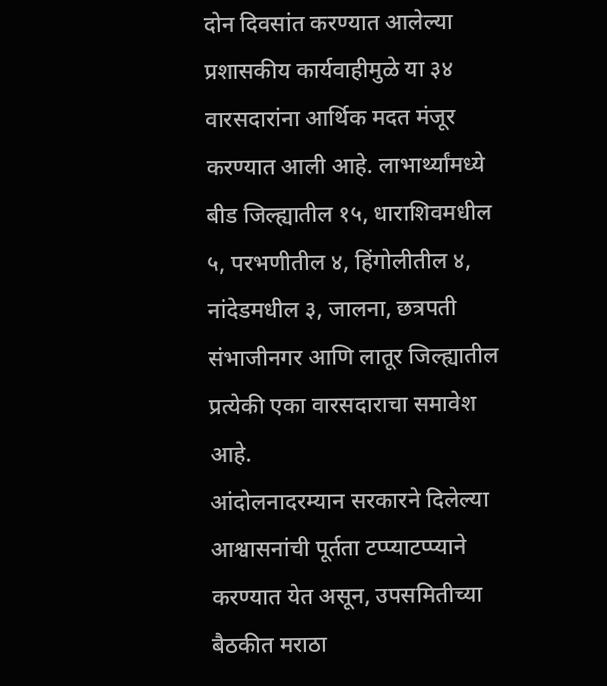दोन दिवसांत करण्यात आलेल्या प्रशासकीय कार्यवाहीमुळे या ३४ वारसदारांना आर्थिक मदत मंजूर करण्यात आली आहे. लाभार्थ्यांमध्ये बीड जिल्ह्यातील १५, धाराशिवमधील ५, परभणीतील ४, हिंगोलीतील ४, नांदेडमधील ३, जालना, छत्रपती संभाजीनगर आणि लातूर जिल्ह्यातील प्रत्येकी एका वारसदाराचा समावेश आहे.
आंदोलनादरम्यान सरकारने दिलेल्या आश्वासनांची पूर्तता टप्प्याटप्प्याने करण्यात येत असून, उपसमितीच्या बैठकीत मराठा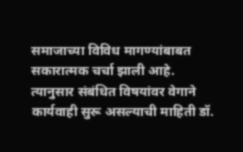समाजाच्या विविध मागण्यांबाबत सकारात्मक चर्चा झाली आहे. त्यानुसार संबंधित विषयांवर वेगाने कार्यवाही सुरू असल्याची माहिती डॉ.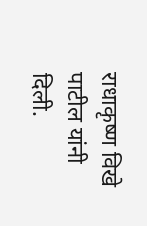राधाकृष्ण विखे पाटील यांनी दिली.